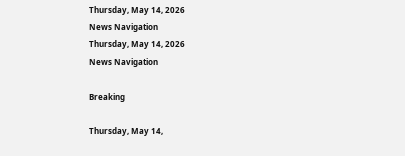Thursday, May 14, 2026
News Navigation
Thursday, May 14, 2026
News Navigation

Breaking

Thursday, May 14,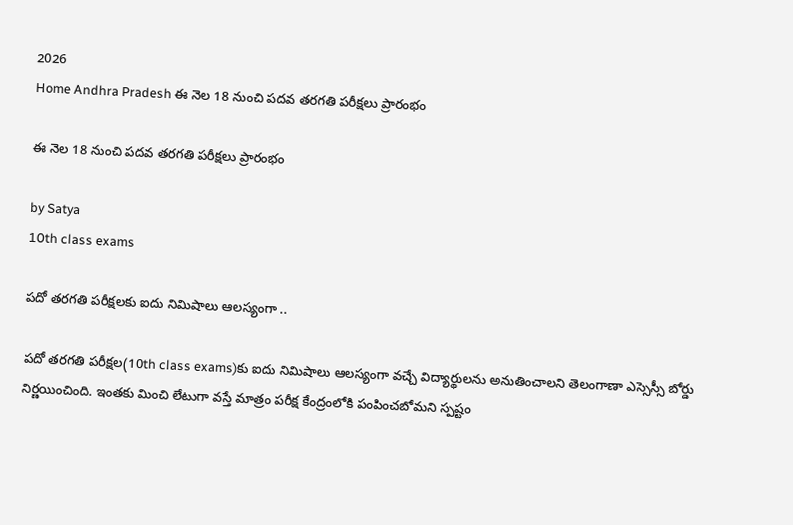2026
Home Andhra Pradesh ఈ నెల 18 నుంచి పదవ తరగతి పరీక్షలు ప్రారంభం

ఈ నెల 18 నుంచి పదవ తరగతి పరీక్షలు ప్రారంభం

by Satya
10th class exams

పదో తరగతి పరీక్షలకు ఐదు నిమిషాలు ఆలస్యంగా ..

పదో తరగతి పరీక్షల(10th class exams)కు ఐదు నిమిషాలు ఆలస్యంగా వచ్చే విద్యార్థులను అనుతించాలని తెలంగాణా ఎస్సెస్సీ బోర్డు నిర్ణయించింది. ఇంతకు మించి లేటుగా వస్తే మాత్రం పరీక్ష కేంద్రంలోకి పంపించబోమని స్పష్టం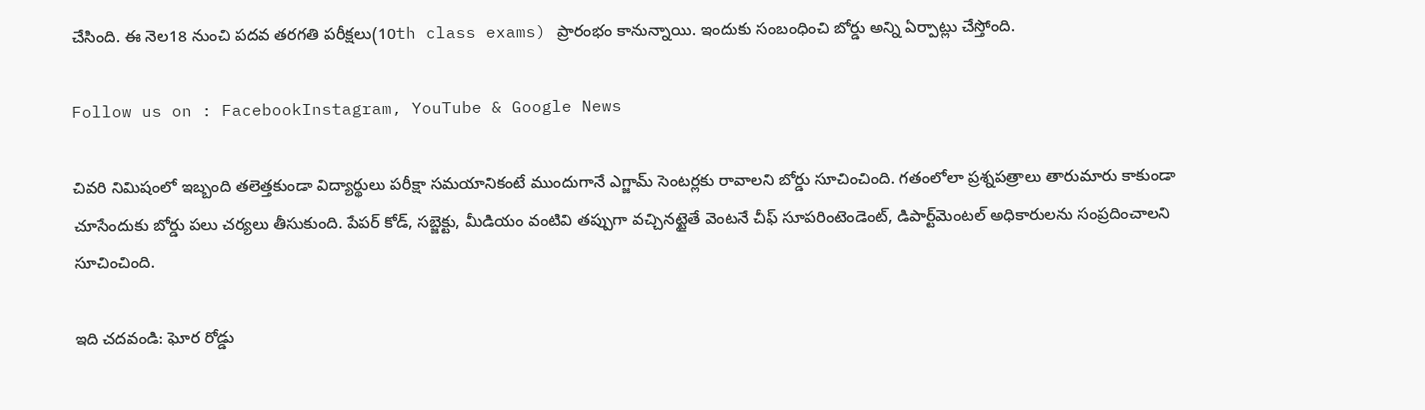చేసింది. ఈ నెల18 నుంచి పదవ తరగతి పరీక్షలు(10th class exams) ప్రారంభం కానున్నాయి. ఇందుకు సంబంధించి బోర్డు అన్ని ఏర్పాట్లు చేస్తోంది.

Follow us on : FacebookInstagram, YouTube & Google News

చివరి నిమిషంలో ఇబ్బంది తలెత్తకుండా విద్యార్థులు పరీక్షా సమయానికంటే ముందుగానే ఎగ్జామ్ సెంటర్లకు రావాలని బోర్డు సూచించింది. గతంలోలా ప్రశ్నపత్రాలు తారుమారు కాకుండా చూసేందుకు బోర్డు పలు చర్యలు తీసుకుంది. పేపర్ కోడ్, సబ్జెక్టు, మీడియం వంటివి తప్పుగా వచ్చినట్టైతే వెంటనే చీఫ్ సూపరింటెండెంట్, డిపార్ట్‌మెంటల్ అధికారులను సంప్రదించాలని సూచించింది.

ఇది చదవండి: ఘోర రోడ్డు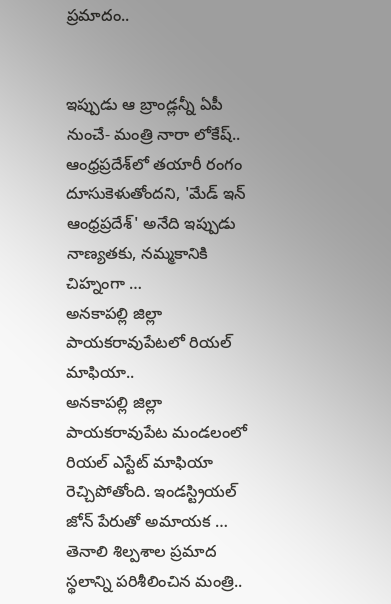ప్రమాదం..


ఇప్పుడు ఆ బ్రాండ్లన్నీ ఏపీ నుంచే- మంత్రి నారా లోకేష్..
ఆంధ్రప్రదేశ్‌లో తయారీ రంగం దూసుకెళుతోందని, 'మేడ్ ఇన్ ఆంధ్రప్రదేశ్' అనేది ఇప్పుడు నాణ్యతకు, నమ్మకానికి చిహ్నంగా …
అనకాపల్లి జిల్లా పాయకరావుపేటలో రియల్ మాఫియా..
అనకాపల్లి జిల్లా పాయకరావుపేట మండలంలో రియల్ ఎస్టేట్ మాఫియా రెచ్చిపోతోంది. ఇండస్ట్రియల్ జోన్ పేరుతో అమాయక …
తెనాలి శిల్పశాల ప్రమాద స్థలాన్ని పరిశీలించిన మంత్రి..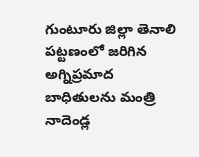గుంటూరు జిల్లా తెనాలి పట్టణంలో జరిగిన అగ్నిప్రమాద బాధితులను మంత్రి నాదెండ్ల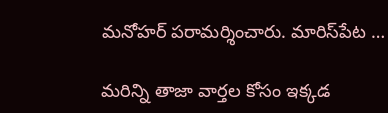మనోహర్ పరామర్శించారు. మారిస్‌పేట …

మరిన్ని తాజా వార్తల కోసం ఇక్కడ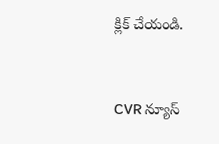క్లిక్ చేయండి.


CVR న్యూస్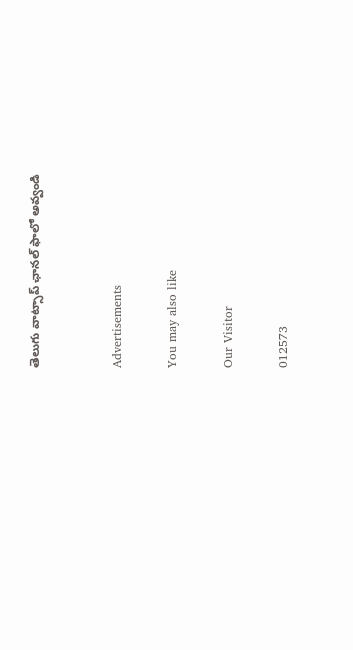తెలుగు వాట్సాప్ ఛానల్ ఫాలో అవ్వండి


Advertisements

You may also like

Our Visitor

012573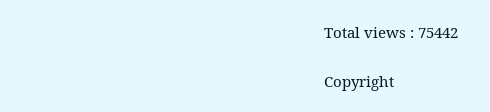Total views : 75442

Copyright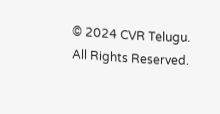© 2024 CVR Telugu. All Rights Reserved.